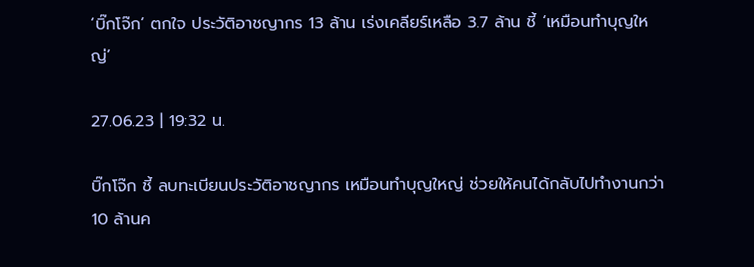‘บิ๊กโจ๊ก’ ตกใจ ประวัติอาชญากร 13 ล้าน เร่งเคลียร์เหลือ 3.7 ล้าน ชี้ ‘เหมือนทำบุญใหญ่’

27.06.23 | 19:32 น.

บิ๊กโจ๊ก ชี้ ลบทะเบียนประวัติอาชญากร เหมือนทำบุญใหญ่ ช่วยให้คนได้กลับไปทำงานกว่า 10 ล้านค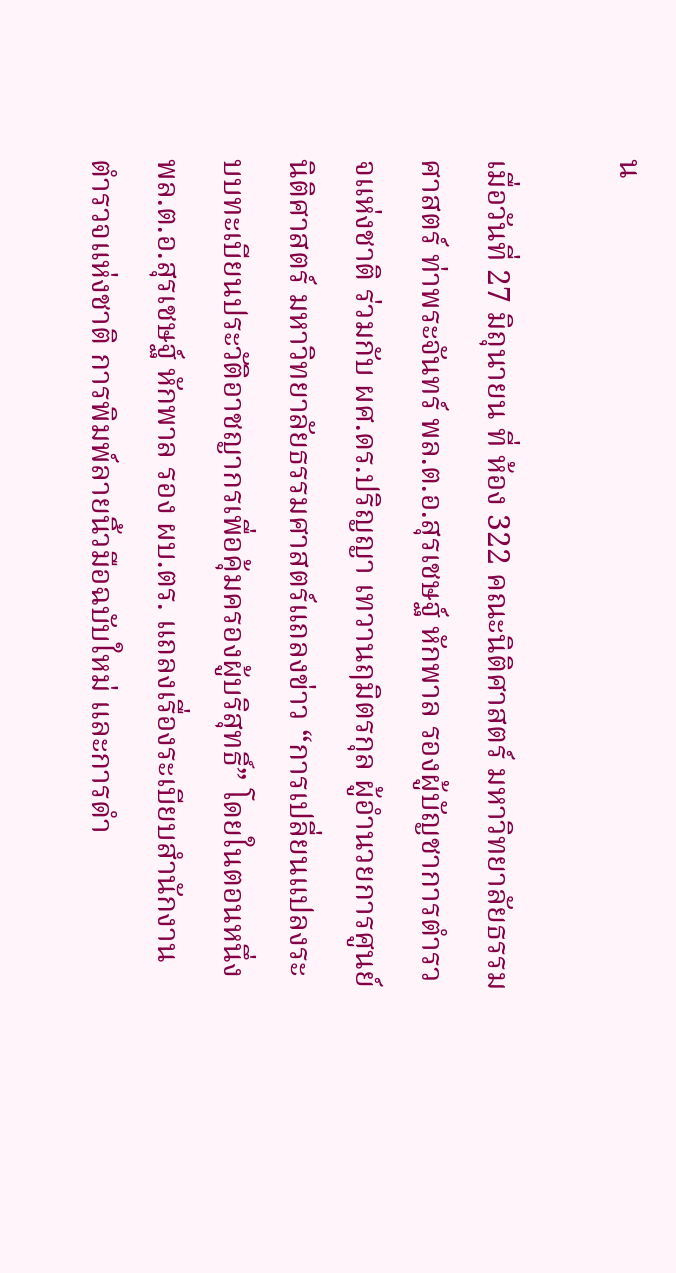น

เมื่อวันที่ 27 มิถุนายน ที่ ห้อง 322 คณะนิติศาสตร์ มหาวิทยาลัยธรรมศาสตร์ ท่าพระจันทร์ พล.ต.อ.สุรเชษฐ์ หักพาล รองผู้บัญชาการตำรวจแห่งชาติ ร่วมกับ ผศ.ดร.ปริญญา เทวานฤมิตรกุล ผู้อำนวยการศูนย์นิติศาสตร์ มหาวิทยาลัยธรรมศาสตร์แถลงข่าว “การเปลี่ยนแปลงระบบทะเบียนประวัติอาชญากรเพื่อคุ้มครองผู้บริสุทธิ์” โดยในตอนหนึ่ง พล.ต.อ.สุรเชษฐ์ หักพาล รอง ผบ.ตร. แถลงเรื่องระเบียบสำนักงานตำรวจแห่งชาติ การพิมพ์ลายนิ้วมือฉบับใหม่ และการดำ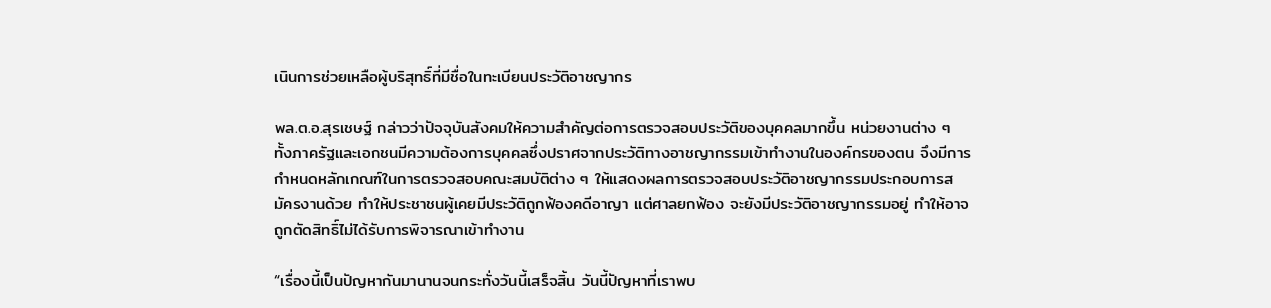เนินการช่วยเหลือผู้บริสุทธิ์ที่มีชื่อในทะเบียนประวัติอาชญากร

พล.ต.อ.สุรเชษฐ์ กล่าวว่าปัจจุบันสังคมให้ความสำคัญต่อการตรวจสอบประวัติของบุคคลมากขึ้น หน่วยงานต่าง ๆ ทั้งภาครัฐและเอกชนมีความต้องการบุคคลซึ่งปราศจากประวัติทางอาชญากรรมเข้าทำงานในองค์กรของตน จึงมีการกำหนดหลักเกณฑ์ในการตรวจสอบคณะสมบัติต่าง ๆ ให้แสดงผลการตรวจสอบประวัติอาชญากรรมประกอบการสมัครงานด้วย ทำให้ประชาชนผู้เคยมีประวัติถูกฟ้องคดีอาญา แต่ศาลยกฟ้อง จะยังมีประวัติอาชญากรรมอยู่ ทำให้อาจถูกตัดสิทธิ์ไม่ได้รับการพิจารณาเข้าทำงาน

“เรื่องนี้เป็นปัญหากันมานานจนกระทั่งวันนี้เสร็จสิ้น วันนี้ปัญหาที่เราพบ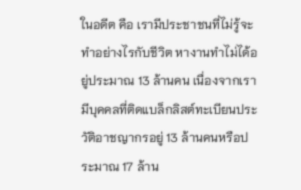ในอดีต คือ เรามีประชาชนที่ไม่รู้จะทำอย่างไรกับชีวิต หางานทำไม่ได้อยู่ประมาณ 13 ล้านคน เนื่องจากเรามีบุคคลที่ติดแบล็กลิสต์ทะเบียนประวัติอาชญากรอยู่ 13 ล้านคนหรือประมาณ 17 ล้าน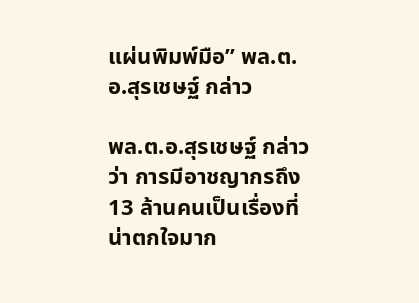แผ่นพิมพ์มือ” พล.ต.อ.สุรเชษฐ์ กล่าว

พล.ต.อ.สุรเชษฐ์ กล่าวว่า การมีอาชญากรถึง 13 ล้านคนเป็นเรื่องที่น่าตกใจมาก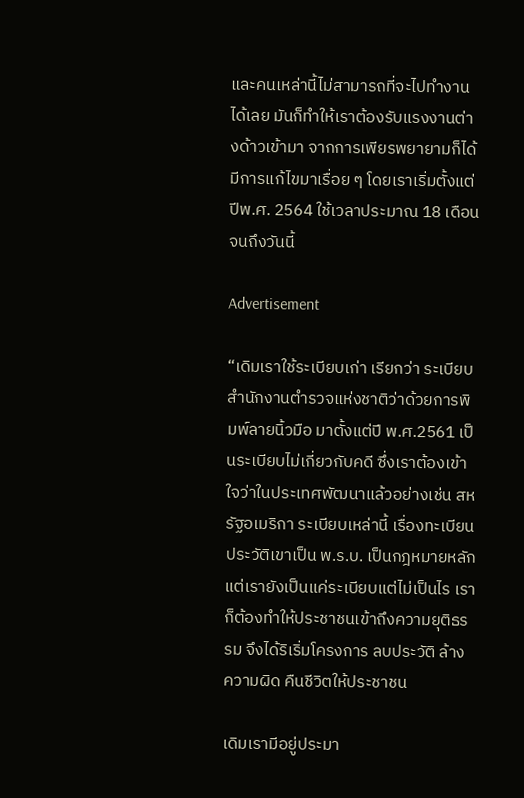และคนเหล่านี้ไม่สามารถที่จะไปทำงานได้เลย มันก็ทำให้เราต้องรับแรงงานต่างด้าวเข้ามา จากการเพียรพยายามก็ได้มีการแก้ไขมาเรื่อย ๆ โดยเราเริ่มตั้งแต่ปีพ.ศ. 2564 ใช้เวลาประมาณ 18 เดือนจนถึงวันนี้

Advertisement

“เดิมเราใช้ระเบียบเก่า เรียกว่า ระเบียบสำนักงานตำรวจแห่งชาติว่าด้วยการพิมพ์ลายนิ้วมือ มาตั้งแต่ปี พ.ศ.2561 เป็นระเบียบไม่เกี่ยวกับคดี ซึ่งเราต้องเข้าใจว่าในประเทศพัฒนาแล้วอย่างเช่น สหรัฐอเมริกา ระเบียบเหล่านี้ เรื่องทะเบียนประวัติเขาเป็น พ.ร.บ. เป็นกฎหมายหลัก แต่เรายังเป็นแค่ระเบียบแต่ไม่เป็นไร เราก็ต้องทำให้ประชาชนเข้าถึงความยุติธรรม จึงได้ริเริ่มโครงการ ลบประวัติ ล้างความผิด คืนชีวิตให้ประชาชน

เดิมเรามีอยู่ประมา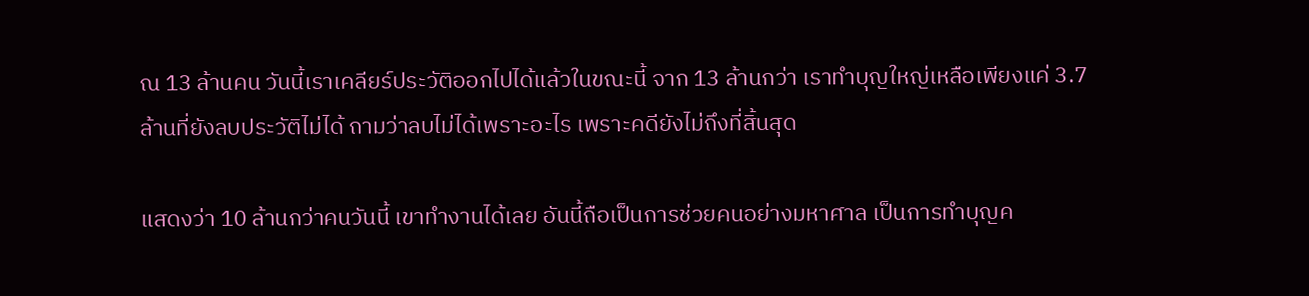ณ 13 ล้านคน วันนี้เราเคลียร์ประวัติออกไปได้แล้วในขณะนี้ จาก 13 ล้านกว่า เราทำบุญใหญ่เหลือเพียงแค่ 3.7 ล้านที่ยังลบประวัติไม่ได้ ถามว่าลบไม่ได้เพราะอะไร เพราะคดียังไม่ถึงที่สิ้นสุด

แสดงว่า 10 ล้านกว่าคนวันนี้ เขาทำงานได้เลย อันนี้ถือเป็นการช่วยคนอย่างมหาศาล เป็นการทำบุญค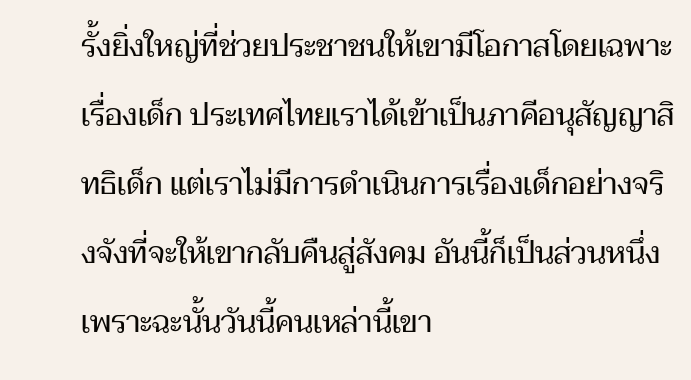รั้งยิ่งใหญ่ที่ช่วยประชาชนให้เขามีโอกาสโดยเฉพาะเรื่องเด็ก ประเทศไทยเราได้เข้าเป็นภาคีอนุสัญญาสิทธิเด็ก แต่เราไม่มีการดำเนินการเรื่องเด็กอย่างจริงจังที่จะให้เขากลับคืนสู่สังคม อันนี้ก็เป็นส่วนหนึ่ง เพราะฉะนั้นวันนี้คนเหล่านี้เขา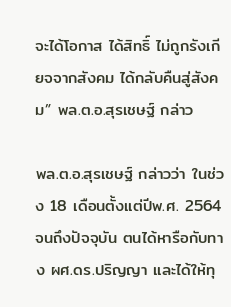จะได้โอกาส ได้สิทธิ์ ไม่ถูกรังเกียจจากสังคม ได้กลับคืนสู่สังคม” พล.ต.อ.สุรเชษฐ์ กล่าว

พล.ต.อ.สุรเชษฐ์ กล่าวว่า ในช่วง 18 เดือนตั้งแต่ปีพ.ศ. 2564 จนถึงปัจจุบัน ตนได้หารือกับทาง ผศ.ดร.ปริญญา และได้ให้ทุ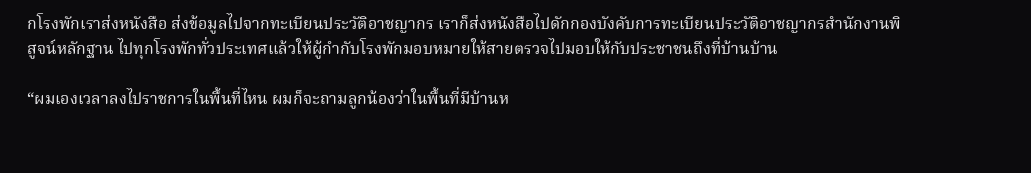กโรงพักเราส่งหนังสือ ส่งข้อมูลไปจากทะเบียนประวัติอาชญากร เราก็ส่งหนังสือไปดักกองบังคับการทะเบียนประวัติอาชญากรสำนักงานพิสูจน์หลักฐาน ไปทุกโรงพักทั่วประเทศแล้วให้ผู้กำกับโรงพักมอบหมายให้สายตรวจไปมอบให้กับประชาชนถึงที่บ้านบ้าน

“ผมเองเวลาลงไปราชการในพื้นที่ไหน ผมก็จะถามลูกน้องว่าในพื้นที่มีบ้านห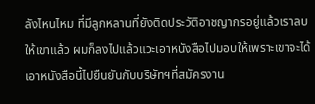ลังไหนไหม ที่มีลูกหลานที่ยังติดประวัติอาชญากรอยู่แล้วเราลบให้เขาแล้ว ผมก็ลงไปแล้วแวะเอาหนังสือไปมอบให้เพราะเขาจะได้เอาหนังสือนี้ไปยืนยันกับบริษัทฯที่สมัครงาน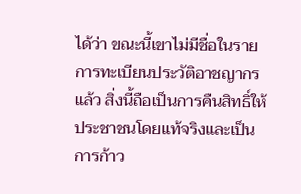ได้ว่า ขณะนี้เขาไม่มีชื่อในรายการทะเบียนประวัติอาชญากรแล้ว สิ่งนี้ถือเป็นการคืนสิทธิ์ให้ประชาชนโดยแท้จริงและเป็นการก้าว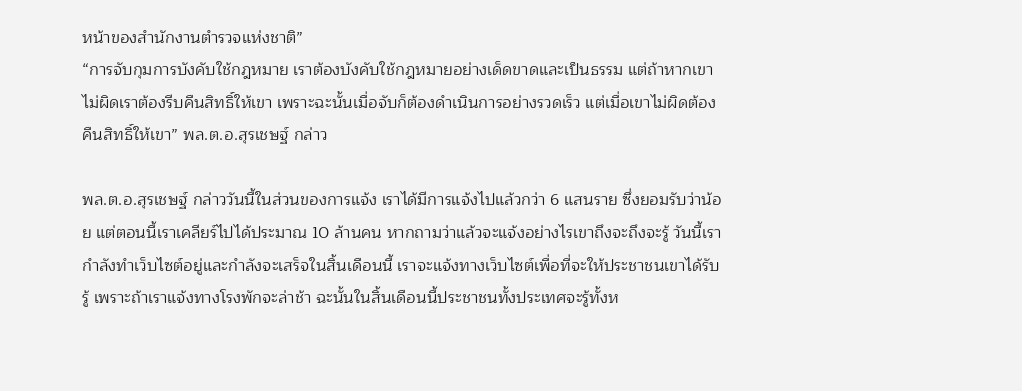หน้าของสำนักงานตำรวจแห่งชาติ”
“การจับกุมการบังคับใช้กฎหมาย เราต้องบังคับใช้กฎหมายอย่างเด็ดขาดและเป็นธรรม แต่ถ้าหากเขาไม่ผิดเราต้องรีบคืนสิทธิ์ให้เขา เพราะฉะนั้นเมื่อจับก็ต้องดำเนินการอย่างรวดเร็ว แต่เมื่อเขาไม่ผิดต้องคืนสิทธิ์ให้เขา” พล.ต.อ.สุรเชษฐ์ กล่าว

พล.ต.อ.สุรเชษฐ์ กล่าววันนี้ในส่วนของการแจ้ง เราได้มีการแจ้งไปแล้วกว่า 6 แสนราย ซึ่งยอมรับว่าน้อย แต่ตอนนี้เราเคลียร์ไปได้ประมาณ 10 ล้านคน หากถามว่าแล้วจะแจ้งอย่างไรเขาถึงจะถึงจะรู้ วันนี้เรากำลังทำเว็บไซต์อยู่และกำลังจะเสร็จในสิ้นเดือนนี้ เราจะแจ้งทางเว็บไซต์เพื่อที่จะให้ประชาชนเขาได้รับรู้ เพราะถ้าเราแจ้งทางโรงพักจะล่าช้า ฉะนั้นในสิ้นเดือนนี้ประชาชนทั้งประเทศจะรู้ทั้งห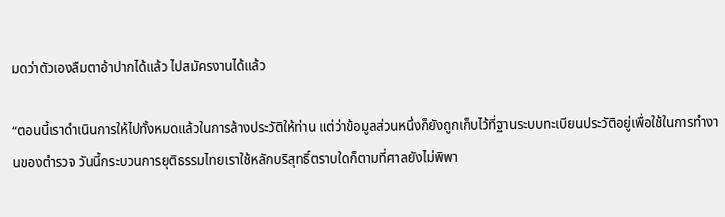มดว่าตัวเองลืมตาอ้าปากได้แล้ว ไปสมัครงานได้แล้ว

“ตอนนี้เราดำเนินการให้ไปทั้งหมดแล้วในการล้างประวัติให้ท่าน แต่ว่าข้อมูลส่วนหนึ่งก็ยังถูกเก็บไว้ที่ฐานระบบทะเบียนประวัติอยู่เพื่อใช้ในการทำงานของตำรวจ วันนี้กระบวนการยุติธรรมไทยเราใช้หลักบริสุทธิ์ตราบใดก็ตามที่ศาลยังไม่พิพา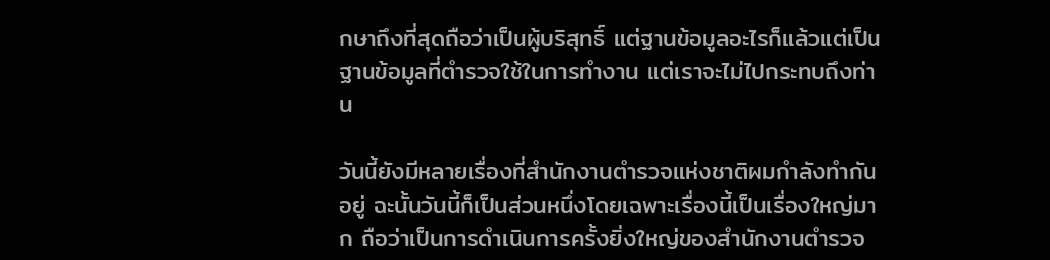กษาถึงที่สุดถือว่าเป็นผู้บริสุทธิ์ แต่ฐานข้อมูลอะไรก็แล้วแต่เป็นฐานข้อมูลที่ตำรวจใช้ในการทำงาน แต่เราจะไม่ไปกระทบถึงท่าน

วันนี้ยังมีหลายเรื่องที่สำนักงานตำรวจแห่งชาติผมกำลังทำกันอยู่ ฉะนั้นวันนี้ก็เป็นส่วนหนึ่งโดยเฉพาะเรื่องนี้เป็นเรื่องใหญ่มาก ถือว่าเป็นการดำเนินการครั้งยิ่งใหญ่ของสำนักงานตำรวจ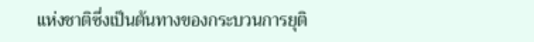แห่งชาติซึ่งเป็นต้นทางของกระบวนการยุติ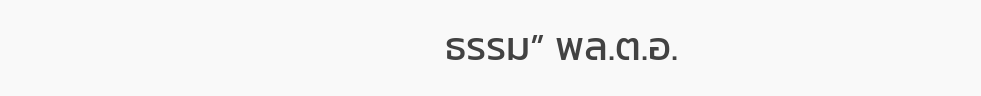ธรรม” พล.ต.อ.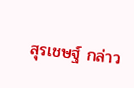สุรเชษฐ์ กล่าว